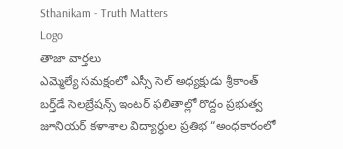Sthanikam - Truth Matters
Logo
తాజా వార్తలు
ఎమ్మెల్యే సమక్షంలో ఎస్సీ సెల్ అధ్యక్షుడు శ్రీకాంత్ బర్త్‌డే సెలబ్రేషన్స్ ఇంటర్ ఫలితాల్లో రొద్దం ప్రభుత్వ జూనియర్ కళాశాల విద్యార్థుల ప్రతిభ “అంధకారంలో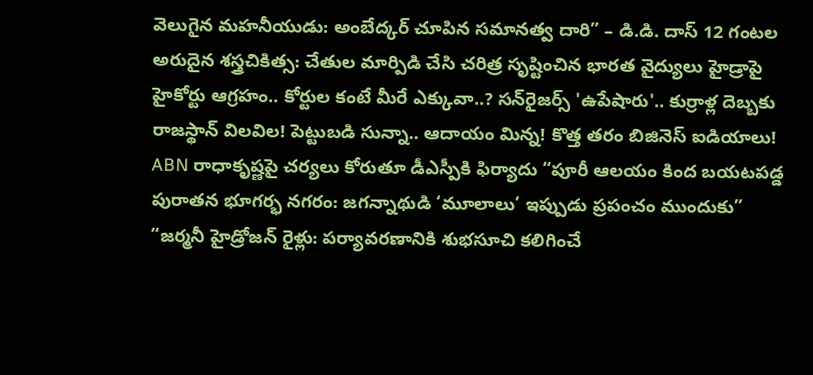వెలుగైన మహనీయుడు: అంబేద్కర్ చూపిన సమానత్వ దారి” – డి.డి. దాస్ 12 గంటల అరుదైన శస్త్రచికిత్స: చేతుల మార్పిడి చేసి చరిత్ర సృష్టించిన భారత వైద్యులు హైడ్రాపై హైకోర్టు ఆగ్రహం.. కోర్టుల కంటే మీరే ఎక్కువా..? సన్‌రైజర్స్ 'ఉపేషారు'.. కుర్రాళ్ల దెబ్బకు రాజస్థాన్ విలవిల! పెట్టుబడి సున్నా.. ఆదాయం మిన్న! కొత్త తరం బిజినెస్ ఐడియాలు! ABN రాధాకృష్ణపై చర్యలు కోరుతూ డీఎస్పీకి ఫిర్యాదు “పూరీ ఆలయం కింద బయటపడ్డ పురాతన భూగర్భ నగరం: జగన్నాథుడి ‘మూలాలు’ ఇప్పుడు ప్రపంచం ముందుకు” “జర్మనీ హైడ్రోజన్ రైళ్లు: పర్యావరణానికి శుభసూచి కలిగించే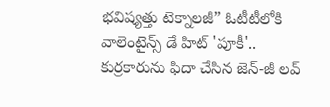భవిష్యత్తు టెక్నాలజీ” ఓటీటీలోకి వాలెంటైన్స్ డే హిట్ 'పూకీ'.. కుర్రకారును ఫిదా చేసిన జెన్-జీ లవ్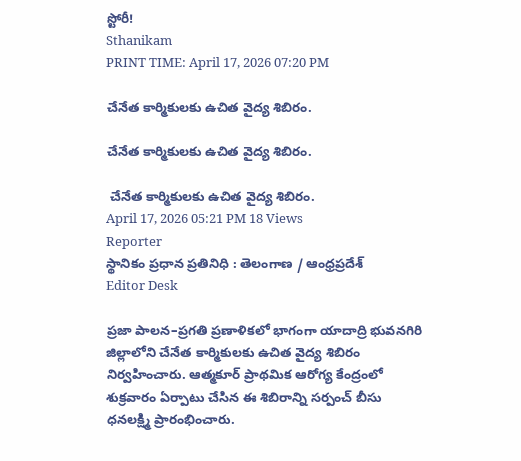స్టోరీ!
Sthanikam
PRINT TIME: April 17, 2026 07:20 PM

చేనేత కార్మికులకు ఉచిత వైద్య శిబిరం.

చేనేత కార్మికులకు ఉచిత వైద్య శిబిరం.

 చేనేత కార్మికులకు ఉచిత వైద్య శిబిరం.
April 17, 2026 05:21 PM 18 Views
Reporter
స్థానికం ప్రధాన ప్రతినిధి : తెలంగాణ / ఆంధ్రప్రదేశ్
Editor Desk

ప్రజా పాలన–ప్రగతి ప్రణాళికలో భాగంగా యాదాద్రి భువనగిరి జిల్లాలోని చేనేత కార్మికులకు ఉచిత వైద్య శిబిరం నిర్వహించారు. ఆత్మకూర్ ప్రాథమిక ఆరోగ్య కేంద్రంలో శుక్రవారం ఏర్పాటు చేసిన ఈ శిబిరాన్ని సర్పంచ్ బీసు ధనలక్ష్మి ప్రారంభించారు.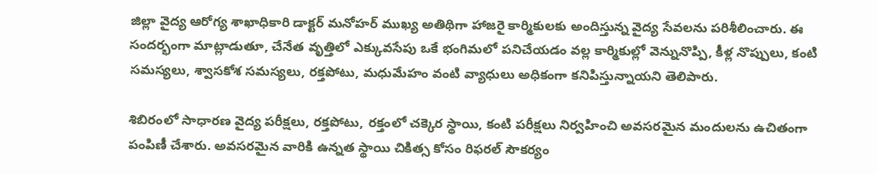జిల్లా వైద్య ఆరోగ్య శాఖాధికారి డాక్టర్ మనోహర్ ముఖ్య అతిథిగా హాజరై కార్మికులకు అందిస్తున్న వైద్య సేవలను పరిశీలించారు. ఈ సందర్భంగా మాట్లాడుతూ, చేనేత వృత్తిలో ఎక్కువసేపు ఒకే భంగిమలో పనిచేయడం వల్ల కార్మికుల్లో వెన్నునొప్పి, కీళ్ల నొప్పులు, కంటి సమస్యలు, శ్వాసకోశ సమస్యలు, రక్తపోటు, మధుమేహం వంటి వ్యాధులు అధికంగా కనిపిస్తున్నాయని తెలిపారు.

శిబిరంలో సాధారణ వైద్య పరీక్షలు, రక్తపోటు, రక్తంలో చక్కెర స్థాయి, కంటి పరీక్షలు నిర్వహించి అవసరమైన మందులను ఉచితంగా పంపిణీ చేశారు. అవసరమైన వారికి ఉన్నత స్థాయి చికిత్స కోసం రిఫరల్ సౌకర్యం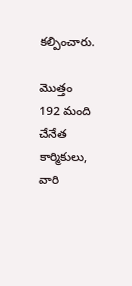కల్పించారు.

మొత్తం 192 మంది చేనేత కార్మికులు, వారి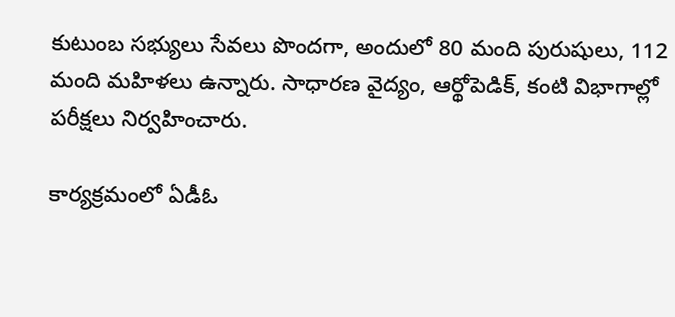కుటుంబ సభ్యులు సేవలు పొందగా, అందులో 80 మంది పురుషులు, 112 మంది మహిళలు ఉన్నారు. సాధారణ వైద్యం, ఆర్థోపెడిక్, కంటి విభాగాల్లో పరీక్షలు నిర్వహించారు.

కార్యక్రమంలో ఏడీఓ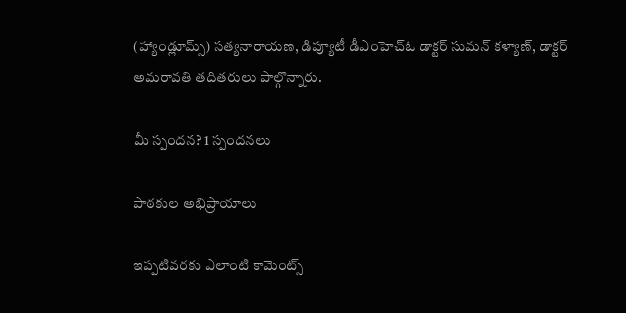(హ్యాండ్లూమ్స్) సత్యనారాయణ, డిప్యూటీ డీఎంహెచ్‌ఓ డాక్టర్ సుమన్ కళ్యాణ్, డాక్టర్ అమరావతి తదితరులు పాల్గొన్నారు.

మీ స్పందన? 1 స్పందనలు

పాఠకుల అభిప్రాయాలు

ఇప్పటివరకు ఎలాంటి కామెంట్స్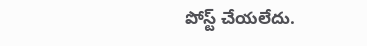పోస్ట్ చేయలేదు.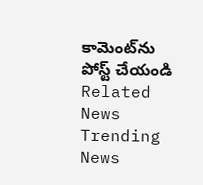కామెంట్‌ను పోస్ట్ చేయండి
Related News
Trending News